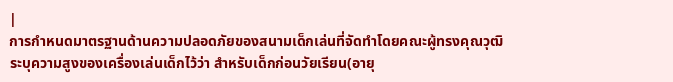|
การกำหนดมาตรฐานด้านความปลอดภัยของสนามเด็กเล่นที่จัดทำโดยคณะผู้ทรงคุณวุฒิ
ระบุความสูงของเครื่องเล่นเด็กไว้ว่า สำหรับเด็กก่อนวัยเรียน(อายุ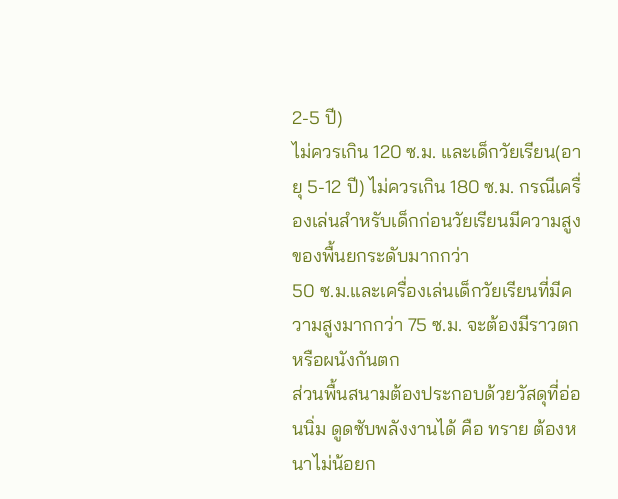2-5 ปี)
ไม่ควรเกิน 120 ซ.ม. และเด็กวัยเรียน(อายุ 5-12 ปี) ไม่ควรเกิน 180 ซ.ม. กรณีเครื่องเล่นสำหรับเด็กก่อนวัยเรียนมีความสูงของพื้นยกระดับมากกว่า
50 ซ.ม.และเครื่องเล่นเด็กวัยเรียนที่มีความสูงมากกว่า 75 ซ.ม. จะต้องมีราวตกหรือผนังกันตก
ส่วนพื้นสนามต้องประกอบด้วยวัสดุที่อ่อนนิ่ม ดูดซับพลังงานได้ คือ ทราย ต้องหนาไม่น้อยก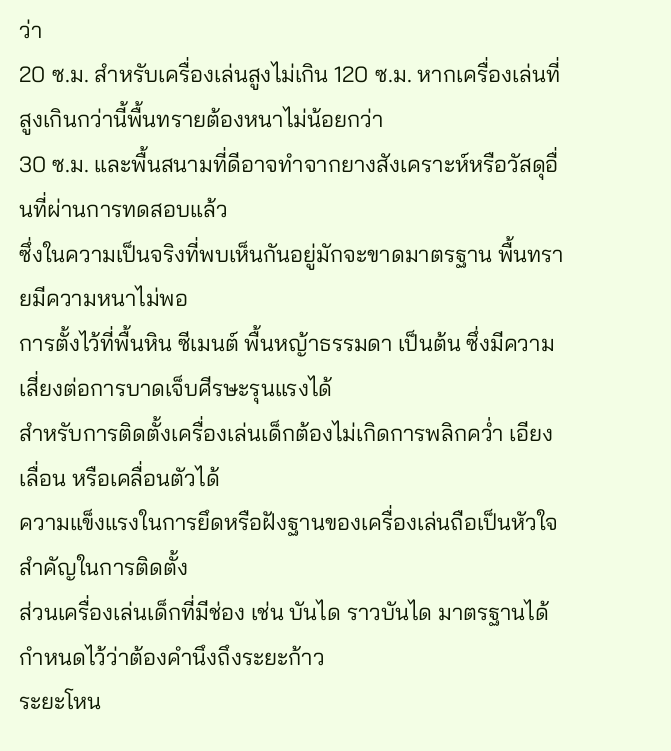ว่า
20 ซ.ม. สำหรับเครื่องเล่นสูงไม่เกิน 120 ซ.ม. หากเครื่องเล่นที่สูงเกินกว่านี้พื้นทรายต้องหนาไม่น้อยกว่า
30 ซ.ม. และพื้นสนามที่ดีอาจทำจากยางสังเคราะห์หรือวัสดุอื่นที่ผ่านการทดสอบแล้ว
ซึ่งในความเป็นจริงที่พบเห็นกันอยู่มักจะขาดมาตรฐาน พื้นทรายมีความหนาไม่พอ
การตั้งไว้ที่พื้นหิน ซีเมนต์ พื้นหญ้าธรรมดา เป็นต้น ซึ่งมีความเสี่ยงต่อการบาดเจ็บศีรษะรุนแรงได้
สำหรับการติดตั้งเครื่องเล่นเด็กต้องไม่เกิดการพลิกคว่ำ เอียง เลื่อน หรือเคลื่อนตัวได้
ความแข็งแรงในการยึดหรือฝังฐานของเครื่องเล่นถือเป็นหัวใจสำคัญในการติดตั้ง
ส่วนเครื่องเล่นเด็กที่มีช่อง เช่น บันได ราวบันได มาตรฐานได้กำหนดไว้ว่าต้องคำนึงถึงระยะก้าว
ระยะโหน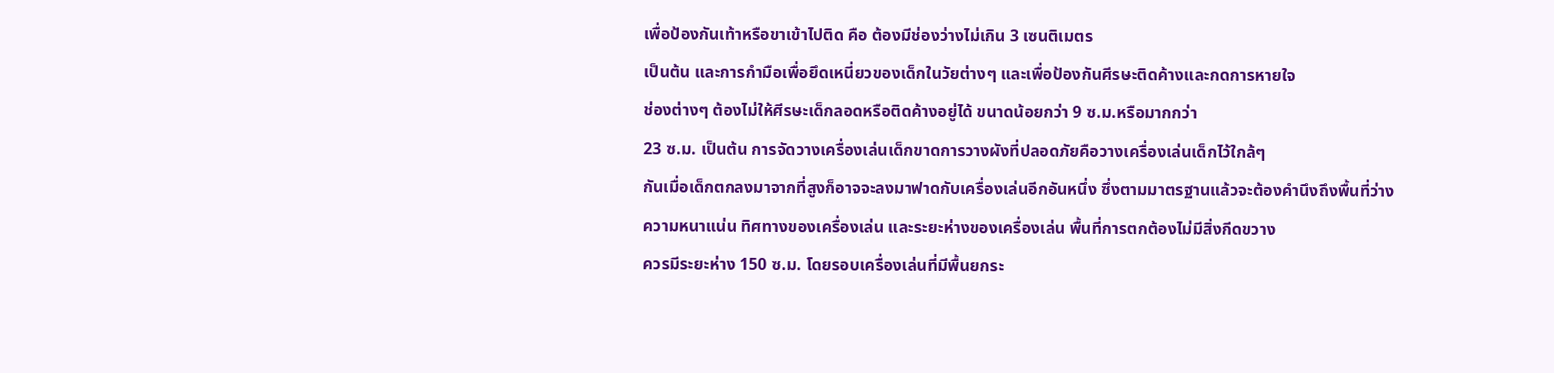เพื่อป้องกันเท้าหรือขาเข้าไปติด คือ ต้องมีช่องว่างไม่เกิน 3 เซนติเมตร
เป็นต้น และการกำมือเพื่อยึดเหนี่ยวของเด็กในวัยต่างๆ และเพื่อป้องกันศีรษะติดค้างและกดการหายใจ
ช่องต่างๆ ต้องไม่ให้ศีรษะเด็กลอดหรือติดค้างอยู่ได้ ขนาดน้อยกว่า 9 ซ.ม.หรือมากกว่า
23 ซ.ม. เป็นต้น การจัดวางเครื่องเล่นเด็กขาดการวางผังที่ปลอดภัยคือวางเครื่องเล่นเด็กไว้ใกล้ๆ
กันเมื่อเด็กตกลงมาจากที่สูงก็อาจจะลงมาฟาดกับเครื่องเล่นอีกอันหนึ่ง ซึ่งตามมาตรฐานแล้วจะต้องคำนึงถึงพื้นที่ว่าง
ความหนาแน่น ทิศทางของเครื่องเล่น และระยะห่างของเครื่องเล่น พื้นที่การตกต้องไม่มีสิ่งกีดขวาง
ควรมีระยะห่าง 150 ซ.ม. โดยรอบเครื่องเล่นที่มีพื้นยกระ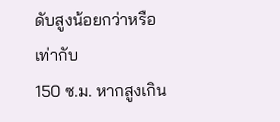ดับสูงน้อยกว่าหรือเท่ากับ
150 ซ.ม. หากสูงเกิน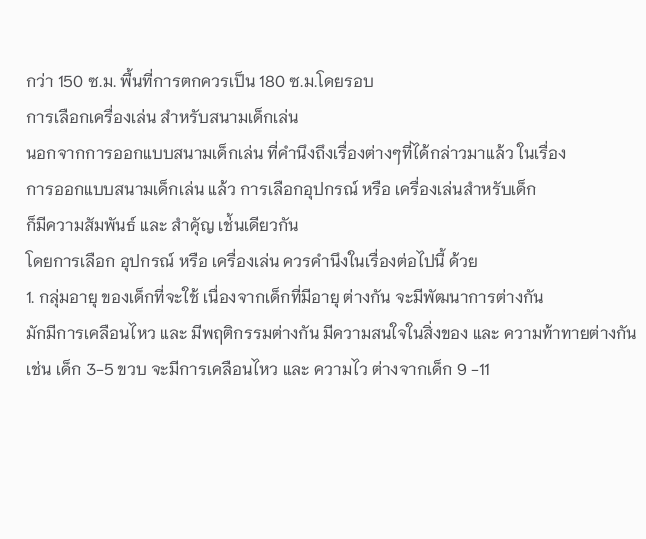กว่า 150 ซ.ม. พื้นที่การตกควรเป็น 180 ซ.ม.โดยรอบ
การเลือกเครื่องเล่น สำหรับสนามเด็กเล่น
นอกจากการออกแบบสนามเด็กเล่น ที่คำนึงถึงเรื่องต่างๆที่ได้กล่าวมาแล้ว ในเรื่อง
การออกแบบสนามเด็กเล่น แล้ว การเลือกอุปกรณ์ หรือ เครื่องเล่นสำหรับเด็ก
ก็มีความสัมพันธ์ และ สำคัุญ เช่้นเดียวกัน
โดยการเลือก อุปกรณ์ หรือ เครื่องเล่น ควรคำนึงในเรื่องต่อไปนี้ ด้วย
1. กลุ่มอายุ ของเด็กที่จะใช้ เนื่องจากเด็กที่มีอายุ ต่างกัน จะมีพัฒนาการต่างกัน
มักมีการเคลือนไหว และ มีพฤติกรรมต่างกัน มีความสนใจในสิ่งของ และ ความท้าทายต่างกัน
เช่น เด็ก 3-5 ขวบ จะมีการเคลือนไหว และ ความไว ต่างจากเด็ก 9 -11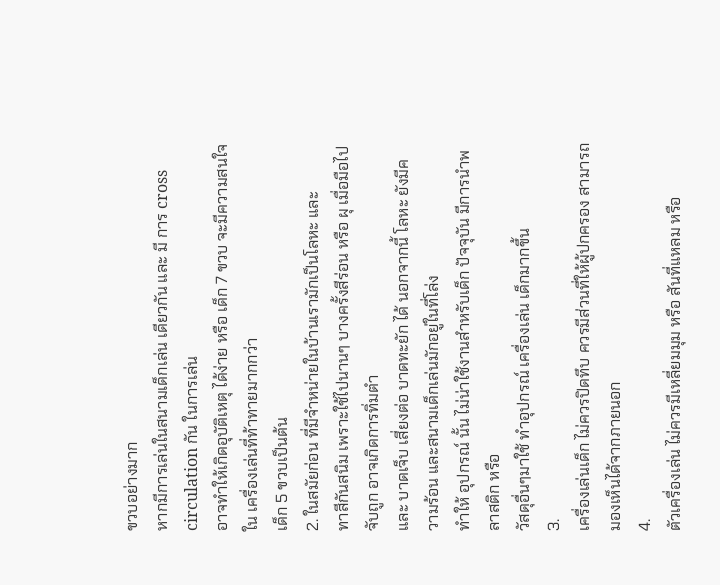ขวบอย่างมาก
หากมีการเล่นในสนามเด็กเล่น เดียวกัน และ มี การ cross circulation กัน ในการเล่น
อาจทำให้เกิดอุบัติเหตุ ได้ง่าย หรือ เด็ก 7 ขวบ จะมีความสนใจใน เครื่องเล่นที่ท้าทายมากกว่า
เด็ก 5 ขวบเป็นต้น
2. ในสมัยก่อน ที่มีจำหน่ายในบ้านเรามักเป็นโลหะ และ
ทาสีกันสนิม เพราะใช้ไปนานๆ บางครั้งสีร่อน หรือ ผุ เมื่อมือไปจับถูก อาจเกิดการทิ่มตำ
และ บาดเจ็บ เสี่ยงต่อ บาดทะยัก ได้ นอกจากนี้ โลหะ ยังมีความร้อน และสนามเด็กเล่นมักอยู่ในที่โล่ง
ทำให้ อุปกรณ์ นั้น ไม่น่าใช้งานสำหรับเด็ก ปัจจุบัน มีการนำพลาสติก หรือ
วัสดุอื่นๆมาใช้ ทำอุปกรณ์ เครื่องเล่น เด็กมากขึ้น
3.
เครื่องเล่นเด็ก ไม่ควรปิดทึบ ควรมีส่วนที่ให้ผู้ปกครอง สามารถมองเห็นได้จากภายนอก
4.
ตัวเครื่องเล่น ไม่ควรมีเหลี่ยมมุม หรือ สันที่แหลม หรือ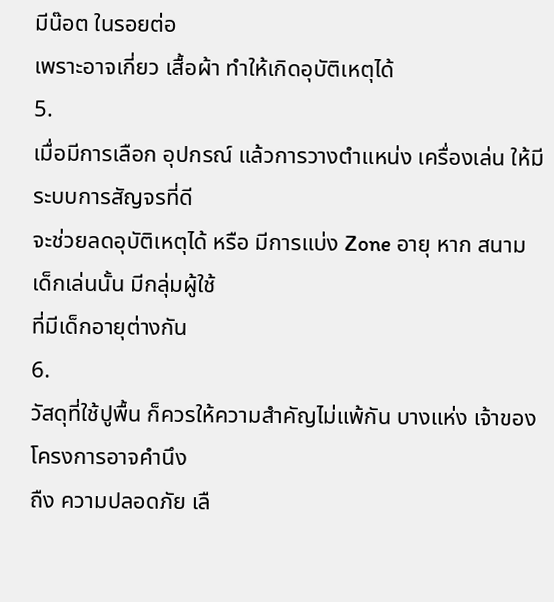มีน๊อต ในรอยต่อ
เพราะอาจเกี่ยว เสื้อผ้า ทำให้เกิดอุบัติเหตุได้
5.
เมื่อมีการเลือก อุปกรณ์ แล้วการวางตำแหน่ง เครื่องเล่น ให้มีระบบการสัญจรที่ดี
จะช่วยลดอุบัติเหตุได้ หรือ มีการแบ่ง Zone อายุ หาก สนามเด็กเล่นนั้น มีกลุ่มผู้ใช้
ที่มีเด็กอายุต่างกัน
6.
วัสดุที่ใช้ปูพื้น ก็ควรให้ความสำคัญไม่แพ้กัน บางแห่ง เจ้าของโครงการอาจคำนึง
ถืง ความปลอดภัย เลื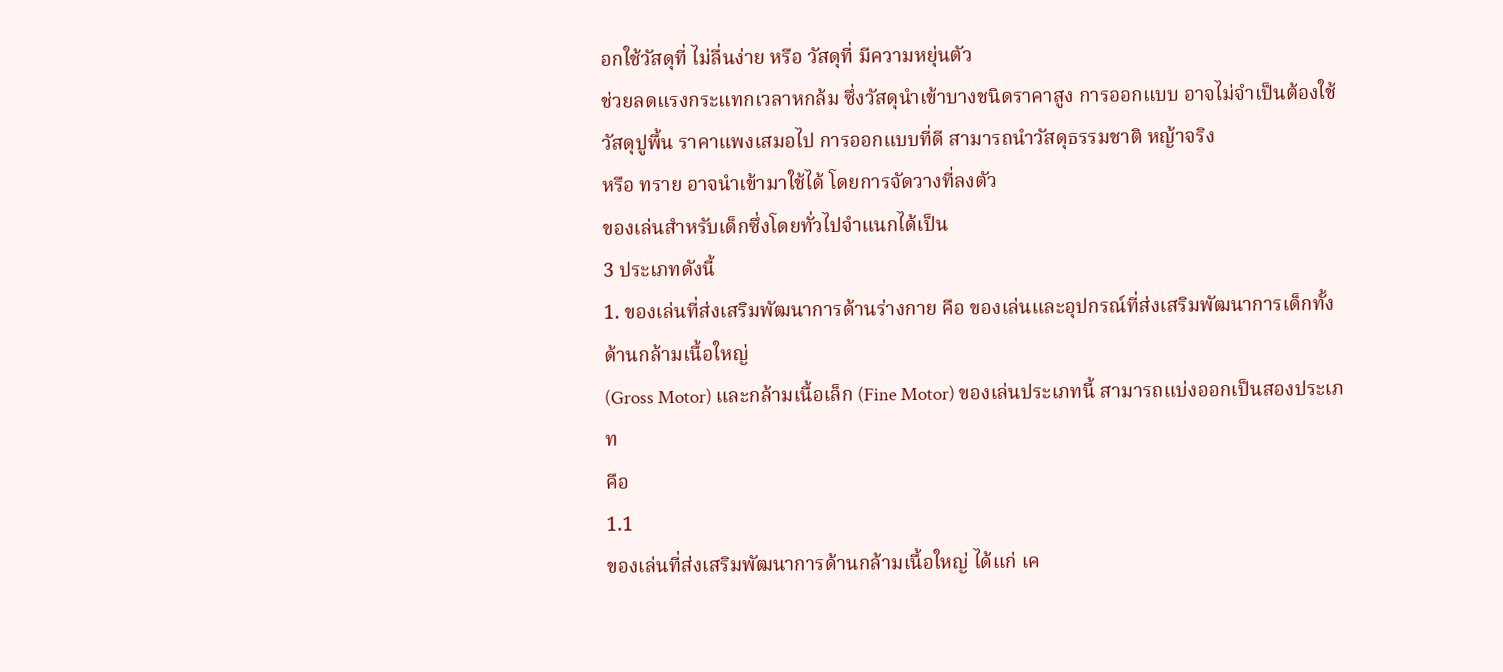อกใช้วัสดุที่ ไม่ลื่นง่าย หรือ วัสดุที่ มีความหยุ่นตัว
ช่วยลดแรงกระแทกเวลาหกล้ม ซึ่งวัสดุนำเข้าบางชนิดราคาสูง การออกแบบ อาจไม่จำเป็นต้องใช้
วัสดุปูพื้น ราคาแพงเสมอไป การออกแบบที่ดี สามารถนำวัสดุธรรมชาติ หญ้าจริง
หรือ ทราย อาจนำเข้ามาใช้ได้ โดยการจัดวางที่ลงตัว
ของเล่นสำหรับเด็กซึ่งโดยทั่วไปจำแนกได้เป็น
3 ประเภทดังนี้
1. ของเล่นที่ส่งเสริมพัฒนาการด้านร่างกาย คือ ของเล่นและอุปกรณ์ที่ส่งเสริมพัฒนาการเด็กทั้งด้านกล้ามเนื้อใหญ่
(Gross Motor) และกล้ามเนื้อเล็ก (Fine Motor) ของเล่นประเภทนี้ สามารถแบ่งออกเป็นสองประเภท
คือ
1.1
ของเล่นที่ส่งเสริมพัฒนาการด้านกล้ามเนื้อใหญ่ ได้แก่ เค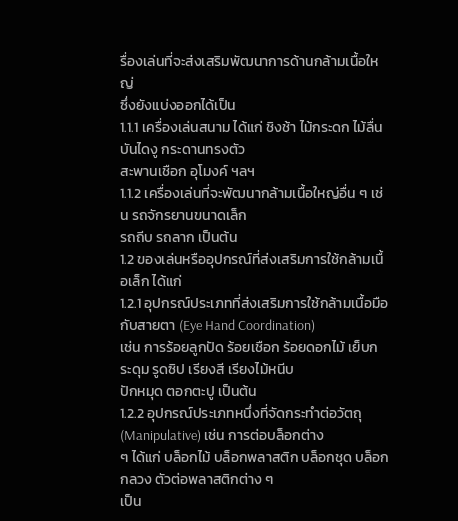รื่องเล่นที่จะส่งเสริมพัฒนาการด้านกล้ามเนื้อใหญ่
ซึ่งยังแบ่งออกได้เป็น
1.1.1 เครื่องเล่นสนาม ได้แก่ ชิงช้า ไม้กระดก ไม้ลื่น บันไดงู กระดานทรงตัว
สะพานเชือก อุโมงค์ ฯลฯ
1.1.2 เครื่องเล่นที่จะพัฒนากล้ามเนื้อใหญ่อื่น ๆ เช่น รถจักรยานขนาดเล็ก
รถถีบ รถลาก เป็นต้น
1.2 ของเล่นหรืออุปกรณ์ที่ส่งเสริมการใช้กล้ามเนื้อเล็ก ได้แก่
1.2.1 อุปกรณ์ประเภทที่ส่งเสริมการใช้กล้ามเนื้อมือกับสายตา (Eye Hand Coordination)
เช่น การร้อยลูกปัด ร้อยเชือก ร้อยดอกไม้ เย็บกระดุม รูดซิป เรียงสี เรียงไม้หนีบ
ปักหมุด ตอกตะปู เป็นต้น
1.2.2 อุปกรณ์ประเภทหนึ่งที่จัดกระทำต่อวัตถุ (Manipulative) เช่น การต่อบล็อกต่าง
ๆ ได้แก่ บล็อกไม้ บล็อกพลาสติก บล็อกชุด บล็อกกลวง ตัวต่อพลาสติกต่าง ๆ
เป็น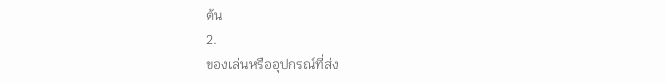ต้น
2.
ของเล่นหรืออุปกรณ์ที่ส่ง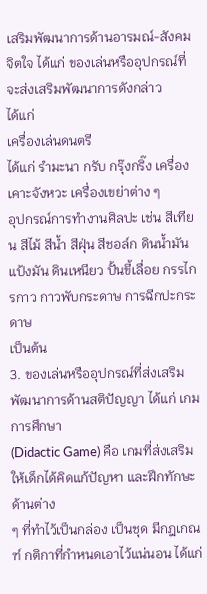เสริมพัฒนาการด้านอารมณ์-สังคม จิตใจ ได้แก่ ของเล่นหรืออุปกรณ์ที่จะส่งเสริมพัฒนาการดังกล่าว
ได้แก่
เครื่องเล่นดนตรี
ได้แก่ รำมะนา กรับ กรุ๊งกริ๊ง เครื่องเคาะจังหวะ เครื่องเขย่าต่าง ๆ
อุปกรณ์การทำงานศิลปะ เช่น สีเทียน สีไม้ สีน้ำ สีฝุ่น สีชอล์ก ดินน้ำมัน
แป้งมัน ดินเหนียว ปั้นขี้เลื่อย กรรไกรกาว กาวพับกระดาษ การฉีกปะกระดาษ
เป็นต้น
3. ของเล่นหรืออุปกรณ์ที่ส่งเสริมพัฒนาการด้านสติปัญญา ได้แก่ เกมการศึกษา
(Didactic Game) คือ เกมที่ส่งเสริมให้เด็กได้คิดแก้ปัญหา และฝึกทักษะด้านต่าง
ๆ ที่ทำไว้เป็นกล่อง เป็นชุด มีกฎเกณฑ์ กติกาที่กำหนดเอาไว้แน่นอน ได้แก่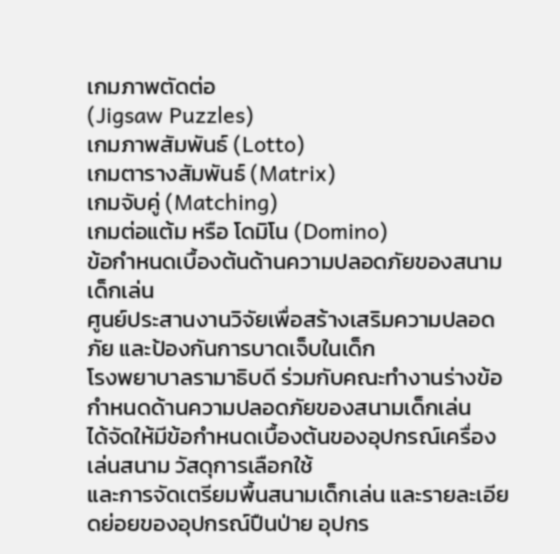เกมภาพตัดต่อ
(Jigsaw Puzzles)
เกมภาพสัมพันธ์ (Lotto)
เกมตารางสัมพันธ์ (Matrix)
เกมจับคู่ (Matching)
เกมต่อแต้ม หรือ โดมิโน (Domino)
ข้อกำหนดเบื้องต้นด้านความปลอดภัยของสนามเด็กเล่น
ศูนย์ประสานงานวิจัยเพื่อสร้างเสริมความปลอดภัย และป้องกันการบาดเจ็บในเด็ก
โรงพยาบาลรามาธิบดี ร่วมกับคณะทำงานร่างข้อกำหนดด้านความปลอดภัยของสนามเด็กเล่น
ได้จัดให้มีข้อกำหนดเบื้องต้นของอุปกรณ์เครื่องเล่นสนาม วัสดุการเลือกใช้
และการจัดเตรียมพื้นสนามเด็กเล่น และรายละเอียดย่อยของอุปกรณ์ปืนป่าย อุปกร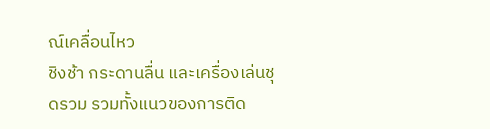ณ์เคลื่อนไหว
ชิงช้า กระดานลื่น และเครื่องเล่นชุดรวม รวมทั้งแนวของการติด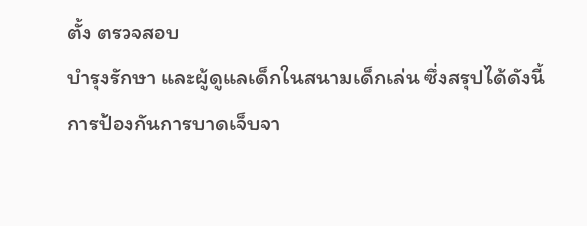ตั้ง ตรวจสอบ
บำรุงรักษา และผู้ดูแลเด็กในสนามเด็กเล่น ซึ่งสรุปได้ดังนี้
การป้องกันการบาดเจ็บจา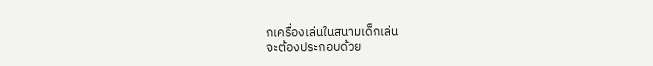กเครื่องเล่นในสนามเด็กเล่น
จะต้องประกอบด้วย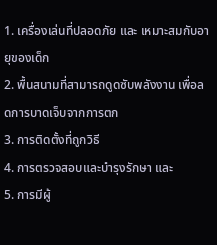1. เครื่องเล่นที่ปลอดภัย และ เหมาะสมกับอายุของเด็ก
2. พื้นสนามที่สามารถดูดซับพลังงาน เพื่อลดการบาดเจ็บจากการตก
3. การติดตั้งที่ถูกวิธี
4. การตรวจสอบและบำรุงรักษา และ
5. การมีผู้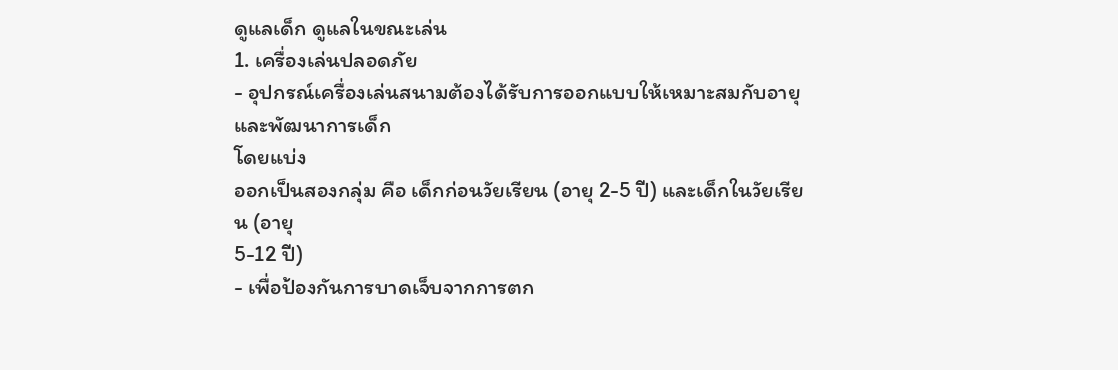ดูแลเด็ก ดูแลในขณะเล่น
1. เครื่องเล่นปลอดภัย
- อุปกรณ์เครื่องเล่นสนามต้องได้รับการออกแบบให้เหมาะสมกับอายุ และพัฒนาการเด็ก
โดยแบ่ง
ออกเป็นสองกลุ่ม คือ เด็กก่อนวัยเรียน (อายุ 2-5 ปี) และเด็กในวัยเรียน (อายุ
5-12 ปี)
- เพื่อป้องกันการบาดเจ็บจากการตก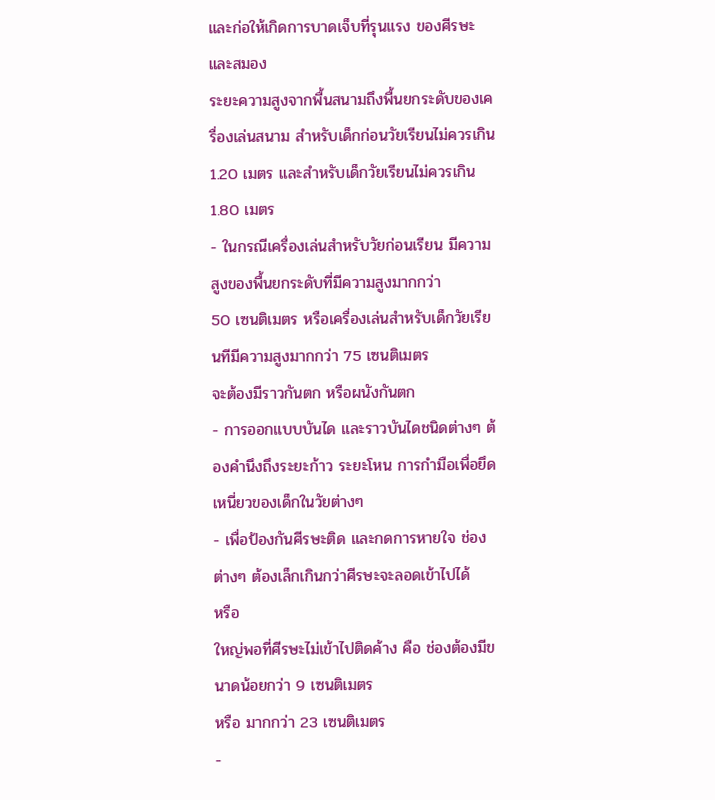และก่อให้เกิดการบาดเจ็บที่รุนแรง ของศีรษะและสมอง
ระยะความสูงจากพื้นสนามถึงพื้นยกระดับของเครื่องเล่นสนาม สำหรับเด็กก่อนวัยเรียนไม่ควรเกิน
1.20 เมตร และสำหรับเด็กวัยเรียนไม่ควรเกิน 1.80 เมตร
- ในกรณีเครื่องเล่นสำหรับวัยก่อนเรียน มีความสูงของพื้นยกระดับที่มีความสูงมากกว่า
50 เซนติเมตร หรือเครื่องเล่นสำหรับเด็กวัยเรียนทีมีความสูงมากกว่า 75 เซนติเมตร
จะต้องมีราวกันตก หรือผนังกันตก
- การออกแบบบันได และราวบันไดชนิดต่างๆ ต้องคำนึงถึงระยะก้าว ระยะโหน การกำมือเพื่อยึดเหนี่ยวของเด็กในวัยต่างๆ
- เพื่อป้องกันศีรษะติด และกดการหายใจ ช่องต่างๆ ต้องเล็กเกินกว่าศีรษะจะลอดเข้าไปได้
หรือ
ใหญ่พอที่ศีรษะไม่เข้าไปติดค้าง คือ ช่องต้องมีขนาดน้อยกว่า 9 เซนติเมตร
หรือ มากกว่า 23 เซนติเมตร
-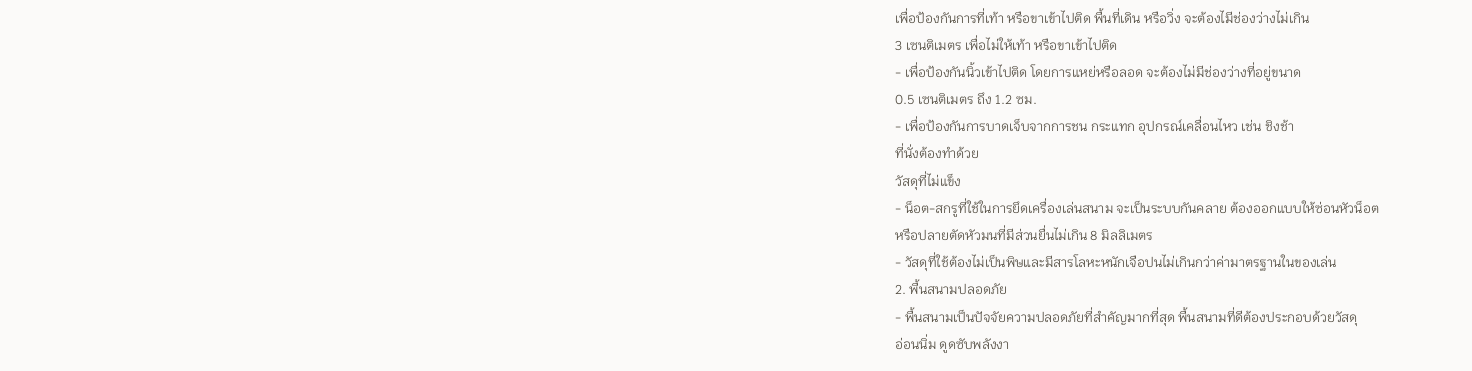เพื่อป้องกันการที่เท้า หรือขาเข้าไปติด พื้นที่เดิน หรือวิ่ง จะต้องไมีช่องว่างไม่เกิน
3 เซนติเมตร เพื่อไม่ให้เท้า หรือขาเข้าไปติด
- เพื่อป้องกันนิ้วเข้าไปติด โดยการแหย่หรือลอด จะต้องไม่มีช่องว่างที่อยู่ขนาด
0.5 เซนติเมตร ถึง 1.2 ซม.
- เพื่อป้องกันการบาดเจ็บจากการชน กระแทก อุปกรณ์เคลื่อนไหว เช่น ชิงช้า
ที่นั่งต้องทำด้วย
วัสดุที่ไม่แข็ง
- น็อต-สกรูที่ใช้ในการยึดเครื่องเล่นสนาม จะเป็นระบบกันคลาย ต้องออกแบบให้ซ่อนหัวน็อต
หรือปลายตัดหัวมนที่มีส่วนยื่นไม่เกิน 8 มิลลิเมตร
- วัสดุที่ใช้ต้องไม่เป็นพิษและมีสารโลหะหนักเจือปนไม่เกินกว่าค่ามาตรฐานในของเล่น
2. พื้นสนามปลอดภัย
- พื้นสนามเป็นปัจจัยความปลอดภัยที่สำคัญมากที่สุด พื้นสนามที่ดีต้องประกอบด้วยวัสดุ
อ่อนนิ่ม ดูดซับพลังงา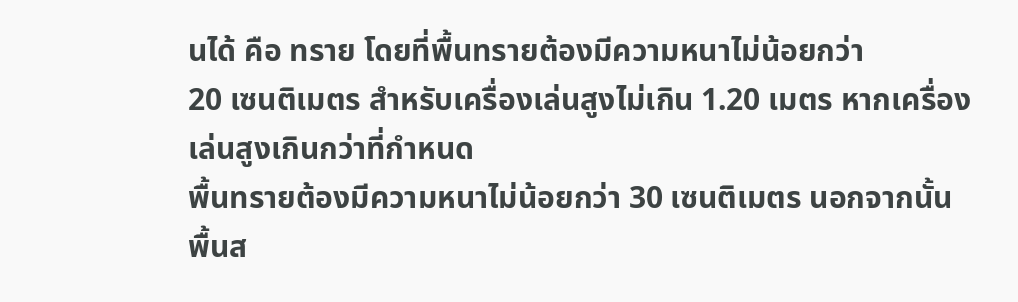นได้ คือ ทราย โดยที่พื้นทรายต้องมีความหนาไม่น้อยกว่า
20 เซนติเมตร สำหรับเครื่องเล่นสูงไม่เกิน 1.20 เมตร หากเครื่องเล่นสูงเกินกว่าที่กำหนด
พื้นทรายต้องมีความหนาไม่น้อยกว่า 30 เซนติเมตร นอกจากนั้น พื้นส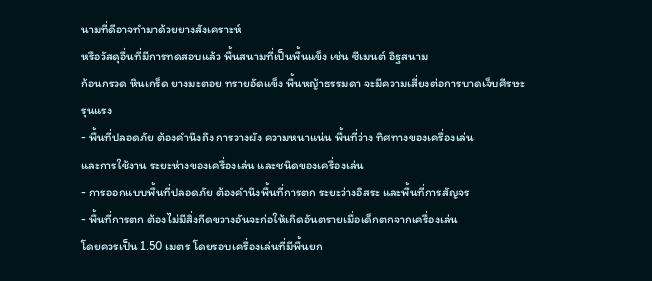นามที่ดีอาจทำมาด้วยยางสังเคราะห์
หรือวัสดุอื่นที่มีการทดสอบแล้ว พื้นสนามที่เป็นพื้นแข็ง เช่น ซีเมนต์ อิฐสนาม
ก้อนกรวด หินเกร็ด ยางมะตอย ทรายอัดแข็ง พื้นหญ้าธรรมดา จะมีความเสี่ยงต่อการบาดเจ็บศีรษะ
รุนแรง
- พื้นที่ปลอดภัย ต้องคำนึงถึง การวางผัง ความหนาแน่น พื้นที่ว่าง ทิศทางของเครื่องเล่น
และการใช้งาน ระยะห่างของเครื่องเล่น และชนิดของเครื่องเล่น
- การออกแบบพื้นที่ปลอดภัย ต้องคำนึงพื้นที่การตก ระยะว่างอิสระ และพื้นที่การสัญจร
- พื้นที่การตก ต้องไม่มีสิ่งกีดขวางอันจะก่อให้เกิดอันตรายเมื่อเด็กตกจากเครื่องเล่น
โดยควรเป็น 1.50 เมตร โดยรอบเครื่องเล่นที่มีพื้นยก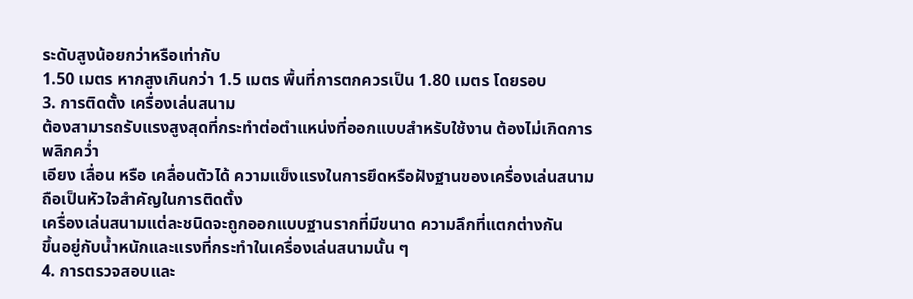ระดับสูงน้อยกว่าหรือเท่ากับ
1.50 เมตร หากสูงเกินกว่า 1.5 เมตร พื้นที่การตกควรเป็น 1.80 เมตร โดยรอบ
3. การติดตั้ง เครื่องเล่นสนาม
ต้องสามารถรับแรงสูงสุดที่กระทำต่อตำแหน่งที่ออกแบบสำหรับใช้งาน ต้องไม่เกิดการพลิกคว่ำ
เอียง เลื่อน หรือ เคลื่อนตัวได้ ความแข็งแรงในการยึดหรือฝังฐานของเครื่องเล่นสนามถือเป็นหัวใจสำคัญในการติดตั้ง
เครื่องเล่นสนามแต่ละชนิดจะถูกออกแบบฐานรากที่มีขนาด ความลึกที่แตกต่างกัน
ขึ้นอยู่กับน้ำหนักและแรงที่กระทำในเครื่องเล่นสนามนั้น ๆ
4. การตรวจสอบและ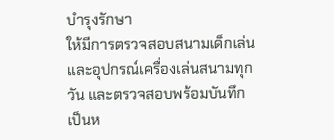บำรุงรักษา
ให้มีการตรวจสอบสนามเด็กเล่นและอุปกรณ์เครื่องเล่นสนามทุกวัน และตรวจสอบพร้อมบันทึก
เป็นห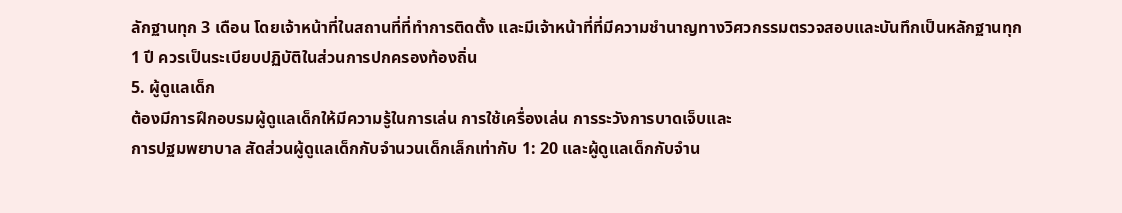ลักฐานทุก 3 เดือน โดยเจ้าหน้าที่ในสถานที่ที่ทำการติดตั้ง และมีเจ้าหน้าที่ที่มีความชำนาญทางวิศวกรรมตรวจสอบและบันทึกเป็นหลักฐานทุก
1 ปี ควรเป็นระเบียบปฏิบัติในส่วนการปกครองท้องถิ่น
5. ผู้ดูแลเด็ก
ต้องมีการฝึกอบรมผู้ดูแลเด็กให้มีความรู้ในการเล่น การใช้เครื่องเล่น การระวังการบาดเจ็บและ
การปฐมพยาบาล สัดส่วนผู้ดูแลเด็กกับจำนวนเด็กเล็กเท่ากับ 1: 20 และผู้ดูแลเด็กกับจำน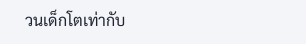วนเด็กโตเท่ากับ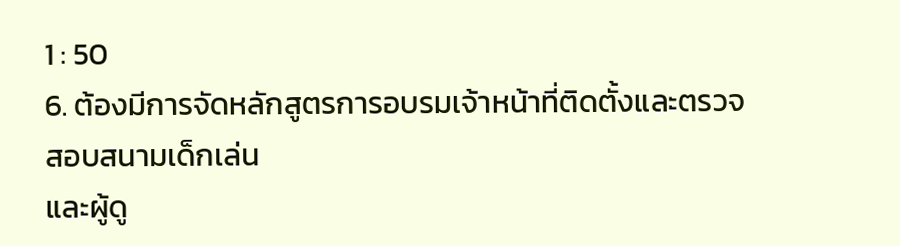1 : 50
6. ต้องมีการจัดหลักสูตรการอบรมเจ้าหน้าที่ติดตั้งและตรวจสอบสนามเด็กเล่น
และผู้ดู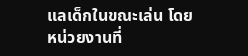แลเด็กในขณะเล่น โดยหน่วยงานที่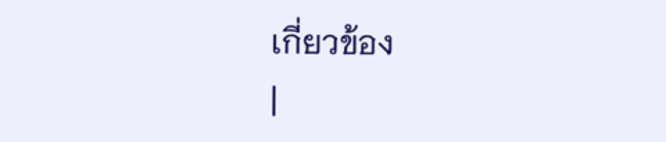เกี่ยวข้อง
|